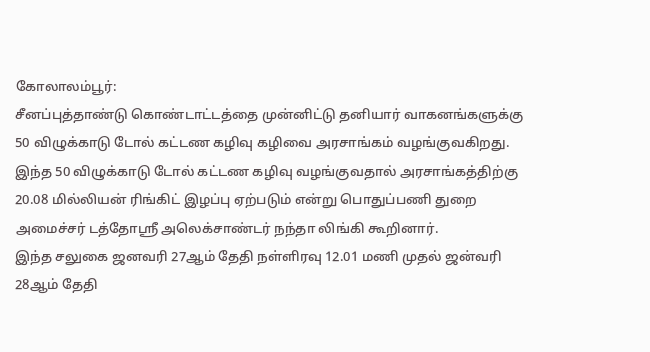கோலாலம்பூர்:
சீனப்புத்தாண்டு கொண்டாட்டத்தை முன்னிட்டு தனியார் வாகனங்களுக்கு 50 விழுக்காடு டோல் கட்டண கழிவு கழிவை அரசாங்கம் வழங்குவகிறது.
இந்த 50 விழுக்காடு டோல் கட்டண கழிவு வழங்குவதால் அரசாங்கத்திற்கு 20.08 மில்லியன் ரிங்கிட் இழப்பு ஏற்படும் என்று பொதுப்பணி துறை அமைச்சர் டத்தோஶ்ரீ அலெக்சாண்டர் நந்தா லிங்கி கூறினார்.
இந்த சலுகை ஜனவரி 27ஆம் தேதி நள்ளிரவு 12.01 மணி முதல் ஜன்வரி 28ஆம் தேதி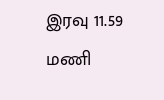இரவு 11.59 மணி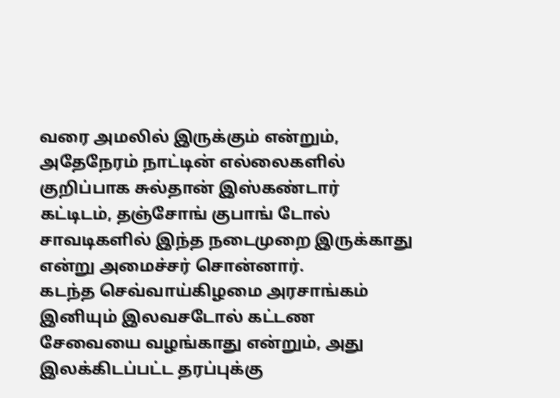வரை அமலில் இருக்கும் என்றும், அதேநேரம் நாட்டின் எல்லைகளில் குறிப்பாக சுல்தான் இஸ்கண்டார் கட்டிடம், தஞ்சோங் குபாங் டோல் சாவடிகளில் இந்த நடைமுறை இருக்காது என்று அமைச்சர் சொன்னார்.
கடந்த செவ்வாய்கிழமை அரசாங்கம் இனியும் இலவசடோல் கட்டண சேவையை வழங்காது என்றும், அது இலக்கிடப்பட்ட தரப்புக்கு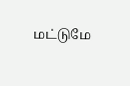மட்டுமே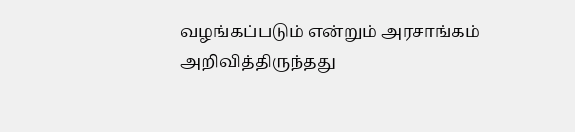வழங்கப்படும் என்றும் அரசாங்கம் அறிவித்திருந்தது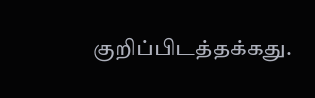குறிப்பிடத்தக்கது.